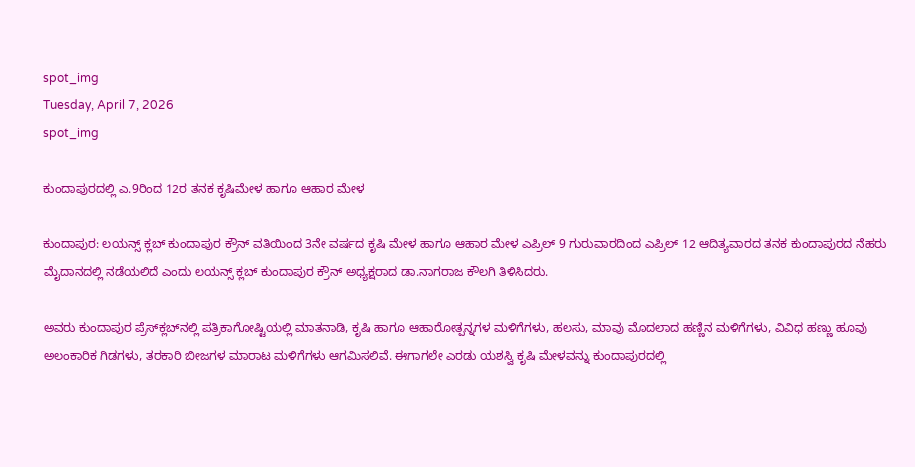spot_img
Tuesday, April 7, 2026
spot_img

ಕುಂದಾಪುರದಲ್ಲಿ ಎ.9ರಿಂದ 12ರ ತನಕ ಕೃಷಿಮೇಳ ಹಾಗೂ ಆಹಾರ ಮೇಳ

ಕುಂದಾಪುರ: ಲಯನ್ಸ್ ಕ್ಲಬ್ ಕುಂದಾಪುರ ಕ್ರೌನ್ ವತಿಯಿಂದ 3ನೇ ವರ್ಷದ ಕೃಷಿ ಮೇಳ ಹಾಗೂ ಆಹಾರ ಮೇಳ ಎಪ್ರಿಲ್ 9 ಗುರುವಾರದಿಂದ ಎಪ್ರಿಲ್ 12 ಆದಿತ್ಯವಾರದ ತನಕ ಕುಂದಾಪುರದ ನೆಹರು ಮೈದಾನದಲ್ಲಿ ನಡೆಯಲಿದೆ ಎಂದು ಲಯನ್ಸ್ ಕ್ಲಬ್ ಕುಂದಾಪುರ ಕ್ರೌನ್ ಅಧ್ಯಕ್ಷರಾದ ಡಾ.ನಾಗರಾಜ ಕೌಲಗಿ ತಿಳಿಸಿದರು.

ಅವರು ಕುಂದಾಪುರ ಪ್ರೆಸ್‌ಕ್ಲಬ್‌ನಲ್ಲಿ ಪತ್ರಿಕಾಗೋಷ್ಟಿಯಲ್ಲಿ ಮಾತನಾಡಿ, ಕೃಷಿ ಹಾಗೂ ಆಹಾರೋತ್ಪನ್ನಗಳ ಮಳಿಗೆಗಳು, ಹಲಸು, ಮಾವು ಮೊದಲಾದ ಹಣ್ಣಿನ ಮಳಿಗೆಗಳು, ವಿವಿಧ ಹಣ್ಣು ಹೂವು ಅಲಂಕಾರಿಕ ಗಿಡಗಳು, ತರಕಾರಿ ಬೀಜಗಳ ಮಾರಾಟ ಮಳಿಗೆಗಳು ಆಗಮಿಸಲಿವೆ. ಈಗಾಗಲೇ ಎರಡು ಯಶಸ್ವಿ ಕೃಷಿ ಮೇಳವನ್ನು ಕುಂದಾಪುರದಲ್ಲಿ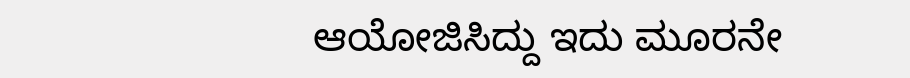ಆಯೋಜಿಸಿದ್ದು ಇದು ಮೂರನೇ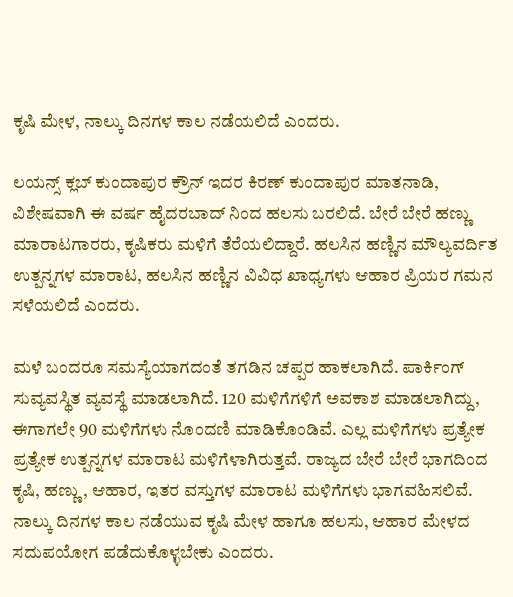ಕೃಷಿ ಮೇಳ, ನಾಲ್ಕು ದಿನಗಳ ಕಾಲ ನಡೆಯಲಿದೆ ಎಂದರು.

ಲಯನ್ಸ್ ಕ್ಲಬ್ ಕುಂದಾಪುರ ಕ್ರೌನ್ ಇದರ ಕಿರಣ್ ಕುಂದಾಪುರ ಮಾತನಾಡಿ, ವಿಶೇಷವಾಗಿ ಈ ವರ್ಷ ಹೈದರಬಾದ್ ನಿಂದ ಹಲಸು ಬರಲಿದೆ. ಬೇರೆ ಬೇರೆ ಹಣ್ಣು ಮಾರಾಟಗಾರರು, ಕೃಷಿಕರು ಮಳಿಗೆ ತೆರೆಯಲಿದ್ದಾರೆ. ಹಲಸಿನ ಹಣ್ಣಿನ ಮೌಲ್ಯವರ್ದಿತ ಉತ್ಪನ್ನಗಳ ಮಾರಾಟ, ಹಲಸಿನ ಹಣ್ಣಿನ ವಿವಿಧ ಖಾಧ್ಯಗಳು ಆಹಾರ ಪ್ರಿಯರ ಗಮನ ಸಳೆಯಲಿದೆ ಎಂದರು.

ಮಳೆ ಬಂದರೂ ಸಮಸ್ಯೆಯಾಗದಂತೆ ತಗಡಿನ ಚಪ್ಪರ ಹಾಕಲಾಗಿದೆ. ಪಾರ್ಕಿಂಗ್ ಸುವ್ಯವಸ್ಥಿತ ವ್ಯವಸ್ಥೆ ಮಾಡಲಾಗಿದೆ. 120 ಮಳಿಗೆಗಳಿಗೆ ಅವಕಾಶ ಮಾಡಲಾಗಿದ್ದು, ಈಗಾಗಲೇ 90 ಮಳಿಗೆಗಳು ನೊಂದಣಿ ಮಾಡಿಕೊಂಡಿವೆ. ಎಲ್ಲ ಮಳಿಗೆಗಳು ಪ್ರತ್ಯೇಕ ಪ್ರತ್ಯೇಕ ಉತ್ಪನ್ನಗಳ ಮಾರಾಟ ಮಳಿಗೆಳಾಗಿರುತ್ತವೆ. ರಾಜ್ಯದ ಬೇರೆ ಬೇರೆ ಭಾಗದಿಂದ ಕೃಷಿ, ಹಣ್ಣು, ಆಹಾರ, ಇತರ ವಸ್ತುಗಳ ಮಾರಾಟ ಮಳಿಗೆಗಳು ಭಾಗವಹಿಸಲಿವೆ. ನಾಲ್ಕು ದಿನಗಳ ಕಾಲ ನಡೆಯುವ ಕೃಷಿ ಮೇಳ ಹಾಗೂ ಹಲಸು, ಆಹಾರ ಮೇಳದ ಸದುಪಯೋಗ ಪಡೆದುಕೊಳ್ಳಬೇಕು ಎಂದರು.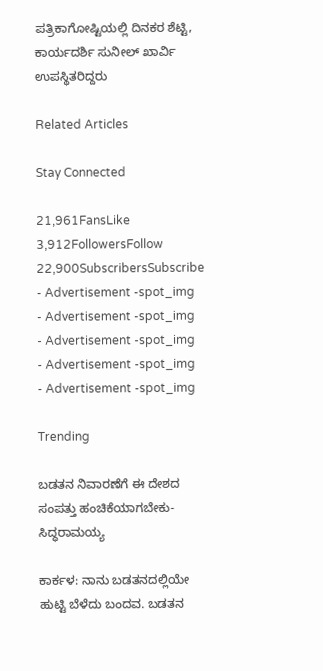ಪತ್ರಿಕಾಗೋಷ್ಟಿಯಲ್ಲಿ ದಿನಕರ ಶೆಟ್ಟಿ, ಕಾರ್ಯದರ್ಶಿ ಸುನೀಲ್ ಖಾರ್ವಿ ಉಪಸ್ಥಿತರಿದ್ದರು

Related Articles

Stay Connected

21,961FansLike
3,912FollowersFollow
22,900SubscribersSubscribe
- Advertisement -spot_img
- Advertisement -spot_img
- Advertisement -spot_img
- Advertisement -spot_img
- Advertisement -spot_img

Trending

ಬಡತನ ನಿವಾರಣೆಗೆ ಈ ದೇಶದ ಸಂಪತ್ತು ಹಂಚಿಕೆಯಾಗಬೇಕು-ಸಿದ್ಧರಾಮಯ್ಯ

ಕಾರ್ಕಳ: ನಾನು ಬಡತನದಲ್ಲಿಯೇ ಹುಟ್ಟಿ ಬೆಳೆದು ಬಂದವ. ಬಡತನ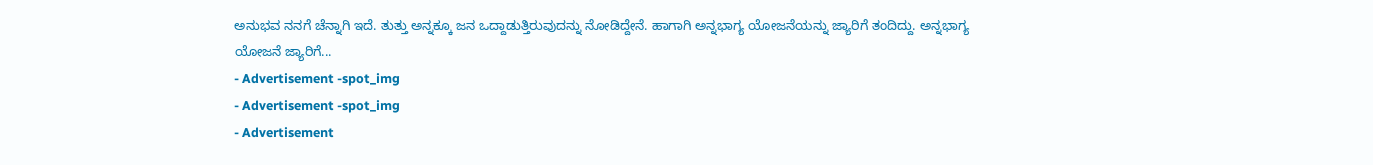ಅನುಭವ ನನಗೆ ಚೆನ್ನಾಗಿ ಇದೆ. ತುತ್ತು ಅನ್ನಕ್ಕೂ ಜನ ಒದ್ದಾಡುತ್ತಿರುವುದನ್ನು ನೋಡಿದ್ದೇನೆ. ಹಾಗಾಗಿ ಅನ್ನಭಾಗ್ಯ ಯೋಜನೆಯನ್ನು ಜ್ಯಾರಿಗೆ ತಂದಿದ್ದು. ಅನ್ನಭಾಗ್ಯ ಯೋಜನೆ ಜ್ಯಾರಿಗೆ...
- Advertisement -spot_img
- Advertisement -spot_img
- Advertisement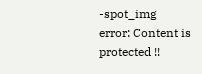-spot_img
error: Content is protected !!